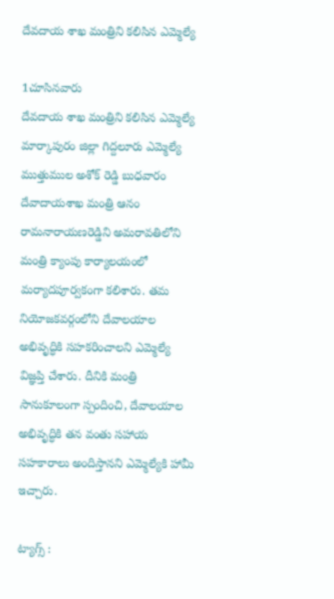దేవదాయ శాఖ మంత్రిని కలిసిన ఎమ్మెల్యే

1చూసినవారు
దేవదాయ శాఖ మంత్రిని కలిసిన ఎమ్మెల్యే
మార్కాపురం జిల్లా గిద్దలూరు ఎమ్మెల్యే ముత్తుముల అశోక్ రెడ్డి బుధవారం దేవాదాయశాఖ మంత్రి ఆనం రామనారాయణరెడ్డిని అమరావతిలోని మంత్రి క్యాంపు కార్యాలయంలో మర్యాదపూర్వకంగా కలిశారు. తమ నియోజకవర్గంలోని దేవాలయాల అభివృద్ధికి సహకరించాలని ఎమ్మెల్యే విజ్ఞప్తి చేశారు. దీనికి మంత్రి సానుకూలంగా స్పందించి, దేవాలయాల అభివృద్ధికి తన వంతు సహాయ సహకారాలు అందిస్తానని ఎమ్మెల్యేకి హామీ ఇచ్చారు.

ట్యాగ్స్ :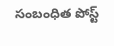సంబంధిత పోస్ట్